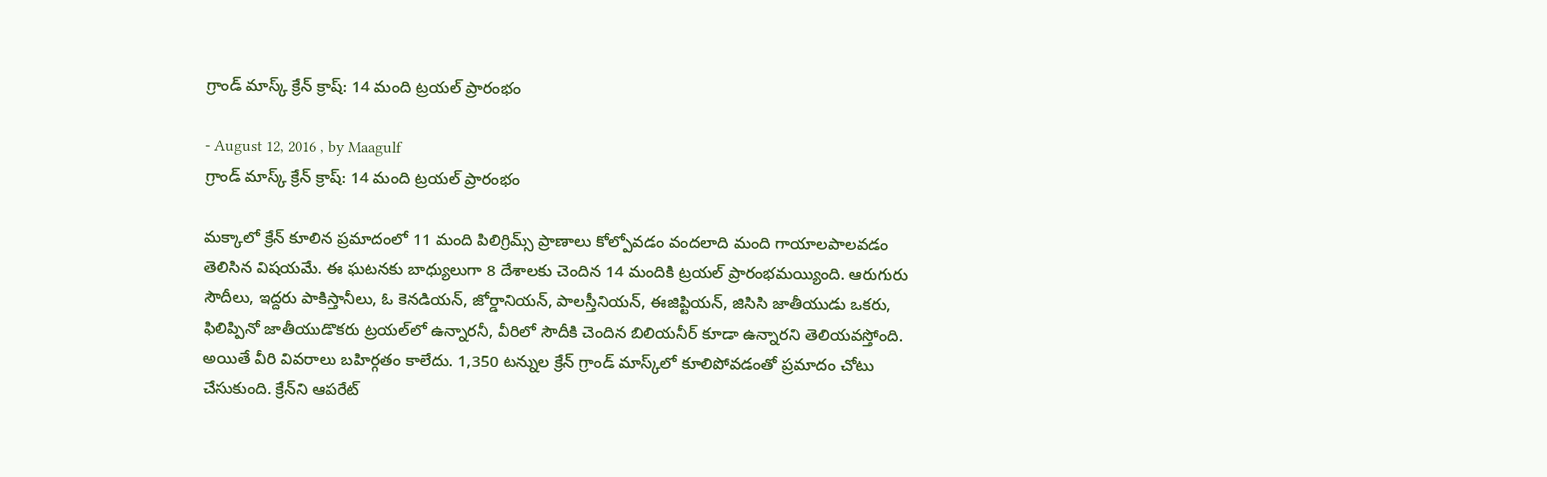గ్రాండ్‌ మాస్క్‌ క్రేన్‌ క్రాష్‌: 14 మంది ట్రయల్‌ ప్రారంభం

- August 12, 2016 , by Maagulf
గ్రాండ్‌ మాస్క్‌ క్రేన్‌ క్రాష్‌: 14 మంది ట్రయల్‌ ప్రారంభం

మక్కాలో క్రేన్‌ కూలిన ప్రమాదంలో 11 మంది పిలిగ్రిమ్స్‌ ప్రాణాలు కోల్పోవడం వందలాది మంది గాయాలపాలవడం తెలిసిన విషయమే. ఈ ఘటనకు బాధ్యులుగా 8 దేశాలకు చెందిన 14 మందికి ట్రయల్‌ ప్రారంభమయ్యింది. ఆరుగురు సౌదీలు, ఇద్దరు పాకిస్తానీలు, ఓ కెనడియన్‌, జోర్డానియన్‌, పాలస్తీనియన్‌, ఈజిప్టియన్‌, జిసిసి జాతీయుడు ఒకరు, ఫిలిప్పినో జాతీయుడొకరు ట్రయల్‌లో ఉన్నారనీ, వీరిలో సౌదీకి చెందిన బిలియనీర్‌ కూడా ఉన్నారని తెలియవస్తోంది. అయితే వీరి వివరాలు బహిర్గతం కాలేదు. 1,350 టన్నుల క్రేన్‌ గ్రాండ్‌ మాస్క్‌లో కూలిపోవడంతో ప్రమాదం చోటు చేసుకుంది. క్రేన్‌ని ఆపరేట్‌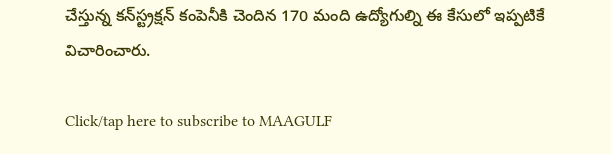చేస్తున్న కన్‌స్ట్రక్షన్‌ కంపెనీకి చెందిన 170 మంది ఉద్యోగుల్ని ఈ కేసులో ఇప్పటికే విచారించారు.

Click/tap here to subscribe to MAAGULF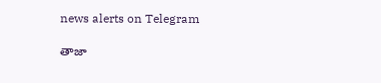news alerts on Telegram

తాజా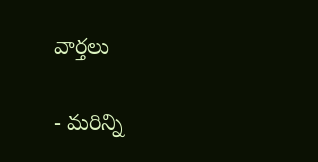వార్తలు

- మరిన్ని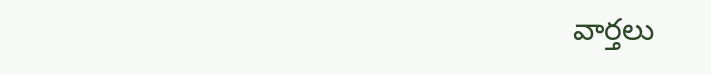వార్తలు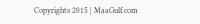Copyrights 2015 | MaaGulf.com